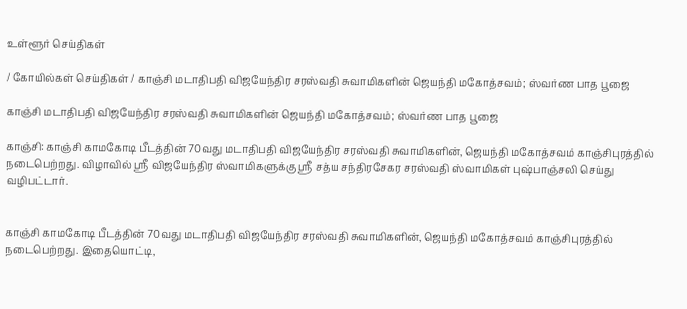உள்ளூர் செய்திகள்

/ கோயில்கள் செய்திகள் / காஞ்சி மடாதிபதி விஜயேந்திர சரஸ்வதி சுவாமிகளின் ஜெயந்தி மகோத்சவம்; ஸ்வர்ண பாத பூஜை

காஞ்சி மடாதிபதி விஜயேந்திர சரஸ்வதி சுவாமிகளின் ஜெயந்தி மகோத்சவம்; ஸ்வர்ண பாத பூஜை

காஞ்சி: காஞ்சி காமகோடி பீடத்தின் 70வது மடாதிபதி விஜயேந்திர சரஸ்வதி சுவாமிகளின், ஜெயந்தி மகோத்சவம் காஞ்சிபுரத்தில் நடைபெற்றது. விழாவில் ஸ்ரீ விஜயேந்திர ஸ்வாமிகளுக்கு ஸ்ரீ சத்ய சந்திரசேகர சரஸ்வதி ஸ்வாமிகள் புஷ்பாஞ்சலி செய்து வழிபட்டார்.


காஞ்சி காமகோடி பீடத்தின் 70வது மடாதிபதி விஜயேந்திர சரஸ்வதி சுவாமிகளின், ஜெயந்தி மகோத்சவம் காஞ்சிபுரத்தில் நடைபெற்றது. இதையொட்டி,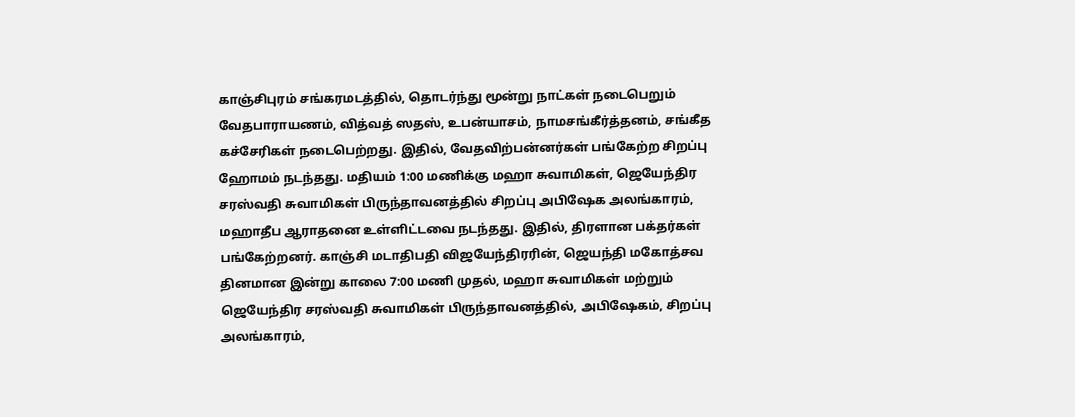காஞ்சிபுரம் சங்கரமடத்தில், தொடர்ந்து மூன்று நாட்கள் நடைபெறும் வேதபாராயணம், வித்வத் ஸதஸ், உபன்யாசம், நாமசங்கீர்த்தனம், சங்கீத கச்சேரிகள் நடைபெற்றது. இதில், வேதவிற்பன்னர்கள் பங்கேற்ற சிறப்பு ஹோமம் நடந்தது. மதியம் 1:00 மணிக்கு மஹா சுவாமிகள், ஜெயேந்திர சரஸ்வதி சுவாமிகள் பிருந்தாவனத்தில் சிறப்பு அபிஷேக அலங்காரம், மஹாதீப ஆராதனை உள்ளிட்டவை நடந்தது. இதில், திரளான பக்தர்கள் பங்கேற்றனர். காஞ்சி மடாதிபதி விஜயேந்திரரின், ஜெயந்தி மகோத்சவ தினமான இன்று காலை 7:00 மணி முதல், மஹா சுவாமிகள் மற்றும் ஜெயேந்திர சரஸ்வதி சுவாமிகள் பிருந்தாவனத்தில், அபிஷேகம், சிறப்பு அலங்காரம்,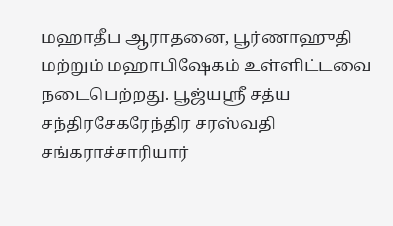மஹாதீப ஆராதனை, பூர்ணாஹுதி மற்றும் மஹாபிஷேகம் உள்ளிட்டவை நடைபெற்றது. பூஜ்யஸ்ரீ சத்ய சந்திரசேகரேந்திர சரஸ்வதி சங்கராச்சாரியார்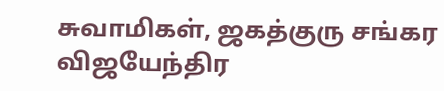சுவாமிகள், ஜகத்குரு சங்கர விஜயேந்திர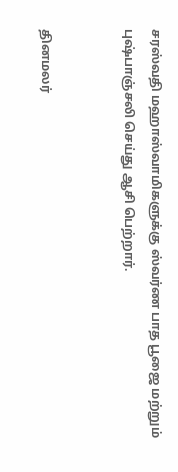சரஸ்வதி மஹாஸ்வாமிகளுக்கு ஸ்வர்ண பாத பூஜை மற்றும் புஷ்பாஞ்சலி செய்து ஆசி பெற்றார்.


தினமலர்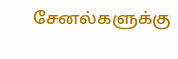சேனல்களுக்கு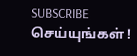SUBSCRIBE செய்யுங்கள் !